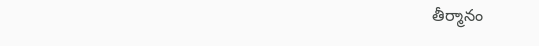తీర్మానం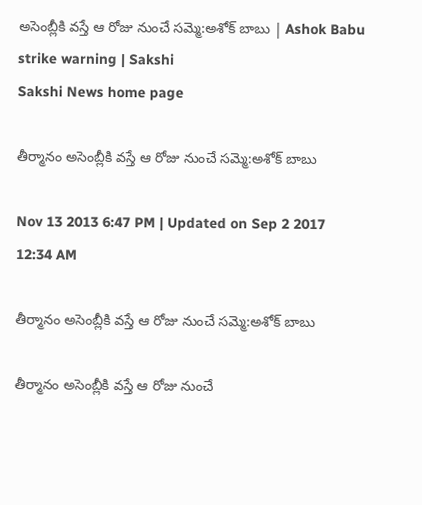అసెంబ్లీకి వస్తే ఆ రోజు నుంచే సమ్మె:అశోక్ బాబు | Ashok Babu strike warning | Sakshi
Sakshi News home page

తీర్మానం అసెంబ్లీకి వస్తే ఆ రోజు నుంచే సమ్మె:అశోక్ బాబు

Nov 13 2013 6:47 PM | Updated on Sep 2 2017 12:34 AM

తీర్మానం అసెంబ్లీకి వస్తే ఆ రోజు నుంచే సమ్మె:అశోక్ బాబు

తీర్మానం అసెంబ్లీకి వస్తే ఆ రోజు నుంచే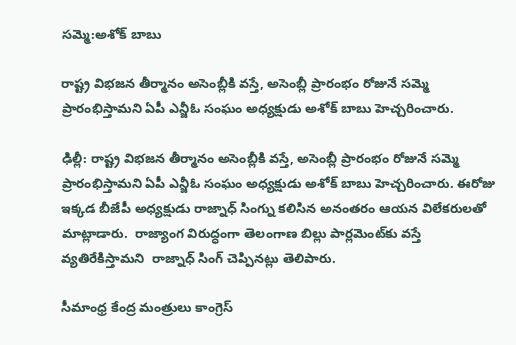సమ్మె:అశోక్ బాబు

రాష్ట్ర విభజన తీర్మానం అసెంబ్లీకి వస్తే, అసెంబ్లీ ప్రారంభం రోజునే సమ్మె ప్రారంభిస్తామని ఏపీ ఎన్జీఓ సంఘం అధ్యక్షుడు అశోక్‌ బాబు హెచ్చరించారు.

ఢిల్లీ: రాష్ట్ర విభజన తీర్మానం అసెంబ్లీకి వస్తే, అసెంబ్లీ ప్రారంభం రోజునే సమ్మె ప్రారంభిస్తామని ఏపీ ఎన్జీఓ సంఘం అధ్యక్షుడు అశోక్‌ బాబు హెచ్చరించారు. ఈరోజు ఇక్కడ బీజేపీ అధ్యక్షుడు రాజ్నాధ్ సింగ్ను కలిసిన అనంతరం ఆయన విలేకరులతో మాట్లాడారు.  రాజ్యాంగ విరుద్ధంగా తెలంగాణ బిల్లు పార్లమెంట్‌కు వస్తే వ్యతిరేకిస్తామని  రాజ్నాధ్ సింగ్ చెప్పినట్లు తెలిపారు.

సీమాంధ్ర కేంద్ర మంత్రులు కాంగ్రెస్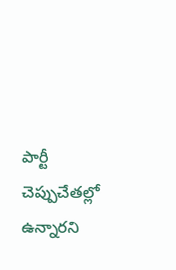పార్టీ చెప్పుచేతల్లో ఉన్నారని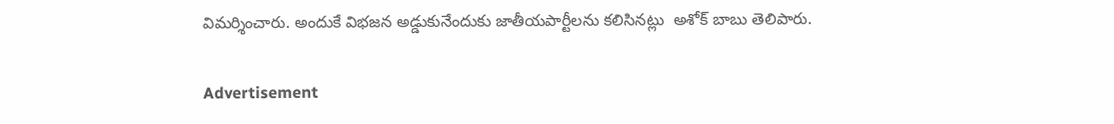విమర్శించారు. అందుకే విభజన అడ్డుకునేందుకు జాతీయపార్టీలను కలిసినట్లు  అశోక్ బాబు తెలిపారు.

Advertisement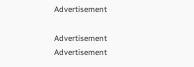Advertisement

Advertisement
Advertisement